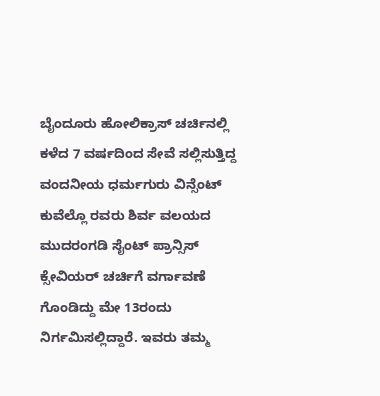ಬೈಂದೂರು ಹೋಲಿಕ್ರಾಸ್ ಚರ್ಚಿನಲ್ಲಿ ಕಳೆದ 7 ವರ್ಷದಿಂದ ಸೇವೆ ಸಲ್ಲಿಸುತ್ತಿದ್ದ ವಂದನೀಯ ಧರ್ಮಗುರು ವಿನ್ಸೆಂಟ್ ಕುವೆಲ್ಲೊ ರವರು ಶಿರ್ವ ವಲಯದ ಮುದರಂಗಡಿ ಸೈಂಟ್ ಪ್ರಾನ್ಸಿಸ್ ಕ್ಸೇವಿಯರ್ ಚರ್ಚಿಗೆ ವರ್ಗಾವಣೆ ಗೊಂಡಿದ್ದು ಮೇ 13ರಂದು ನಿರ್ಗಮಿಸಲ್ಲಿದ್ದಾರೆ. ಇವರು ತಮ್ಮ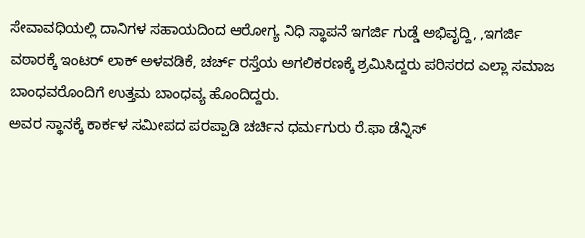ಸೇವಾವಧಿಯಲ್ಲಿ ದಾನಿಗಳ ಸಹಾಯದಿಂದ ಆರೋಗ್ಯ ನಿಧಿ ಸ್ಥಾಪನೆ ಇಗರ್ಜಿ ಗುಡ್ಡೆ ಅಭಿವೃದ್ದಿ, ,ಇಗರ್ಜಿ ವಠಾರಕ್ಕೆ ಇಂಟರ್ ಲಾಕ್ ಅಳವಡಿಕೆ, ಚರ್ಚ್ ರಸ್ತೆಯ ಅಗಲಿಕರಣಕ್ಕೆ ಶ್ರಮಿಸಿದ್ದರು ಪರಿಸರದ ಎಲ್ಲಾ ಸಮಾಜ ಬಾಂಧವರೊಂದಿಗೆ ಉತ್ತಮ ಬಾಂಧವ್ಯ ಹೊಂದಿದ್ದರು.
ಅವರ ಸ್ಥಾನಕ್ಕೆ ಕಾರ್ಕಳ ಸಮೀಪದ ಪರಪ್ಪಾಡಿ ಚರ್ಚಿನ ಧರ್ಮಗುರು ರೆ.ಫಾ ಡೆನ್ನಿಸ್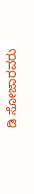ಡಿ ಸೋಜಾರವರು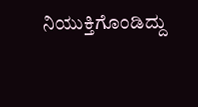ನಿಯುಕ್ತಿಗೊಂಡಿದ್ದು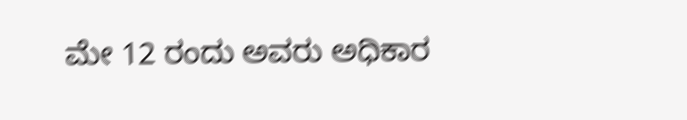ಮೇ 12 ರಂದು ಅವರು ಅಧಿಕಾರ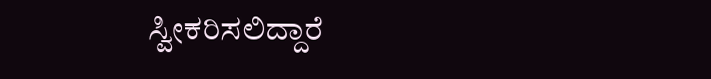ಸ್ವೀಕರಿಸಲಿದ್ದಾರೆ